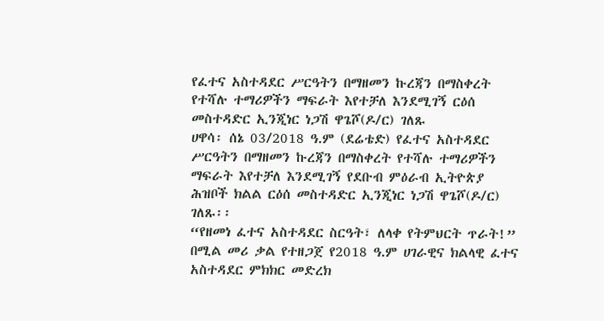የፈተና አስተዳደር ሥርዓትን በማዘመን ኩረጃን በማስቀረት የተሻሉ ተማሪዎችን ማፍራት እየተቻለ እንደሚገኝ ርዕሰ መስተዳድር ኢንጂነር ነጋሽ ዋጌሾ(ዶ/ር) ገለጹ
ሀዋሳ፡ ሰኔ 03/2018 ዓ.ም (ደሬቴድ) የፈተና አስተዳደር ሥርዓትን በማዘመን ኩረጃን በማስቀረት የተሻሉ ተማሪዎችን ማፍራት እየተቻለ እንደሚገኝ የደቡብ ምዕራብ ኢትዮጵያ ሕዝቦች ክልል ርዕሰ መስተዳድር ኢንጂነር ነጋሽ ዋጌሾ(ዶ/ር) ገለጹ፡፡
“የዘመነ ፈተና አስተዳደር ስርዓት፣ ለላቀ የትምህርት ጥራት!” በሚል መሪ ቃል የተዘጋጀ የ2018 ዓ.ም ሀገራዊና ክልላዊ ፈተና አስተዳደር ምክክር መድረክ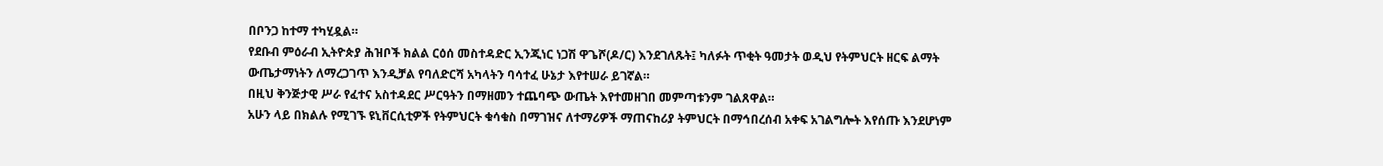በቦንጋ ከተማ ተካሂዷል።
የደቡብ ምዕራብ ኢትዮጵያ ሕዝቦች ክልል ርዕሰ መስተዳድር ኢንጂነር ነጋሽ ዋጌሾ(ዶ/ር) እንደገለጹት፤ ካለፉት ጥቂት ዓመታት ወዲህ የትምህርት ዘርፍ ልማት ውጤታማነትን ለማረጋገጥ እንዲቻል የባለድርሻ አካላትን ባሳተፈ ሁኔታ እየተሠራ ይገኛል።
በዚህ ቅንጅታዊ ሥራ የፈተና አስተዳደር ሥርዓትን በማዘመን ተጨባጭ ውጤት እየተመዘገበ መምጣቱንም ገልጸዋል።
አሁን ላይ በክልሉ የሚገኙ ዩኒቨርሲቲዎች የትምህርት ቁሳቁስ በማገዝና ለተማሪዎች ማጠናከሪያ ትምህርት በማኅበረሰብ አቀፍ አገልግሎት እየሰጡ እንደሆነም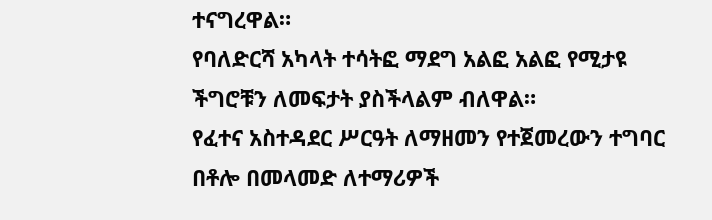ተናግረዋል።
የባለድርሻ አካላት ተሳትፎ ማደግ አልፎ አልፎ የሚታዩ ችግሮቹን ለመፍታት ያስችላልም ብለዋል።
የፈተና አስተዳደር ሥርዓት ለማዘመን የተጀመረውን ተግባር በቶሎ በመላመድ ለተማሪዎች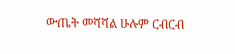ውጤት መሻሻል ሁሉም ርብርብ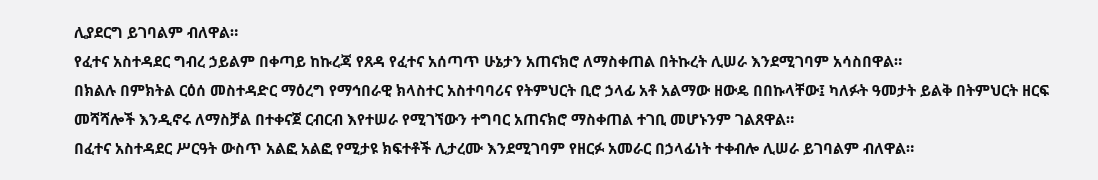ሊያደርግ ይገባልም ብለዋል።
የፈተና አስተዳደር ግብረ ኃይልም በቀጣይ ከኩረጃ የጸዳ የፈተና አሰጣጥ ሁኔታን አጠናክሮ ለማስቀጠል በትኩረት ሊሠራ እንደሚገባም አሳስበዋል።
በክልሉ በምክትል ርዕሰ መስተዳድር ማዕረግ የማኅበራዊ ክላስተር አስተባባሪና የትምህርት ቢሮ ኃላፊ አቶ አልማው ዘውዴ በበኩላቸው፤ ካለፉት ዓመታት ይልቅ በትምህርት ዘርፍ መሻሻሎች እንዲኖሩ ለማስቻል በተቀናጀ ርብርብ እየተሠራ የሚገኘውን ተግባር አጠናክሮ ማስቀጠል ተገቢ መሆኑንም ገልጸዋል።
በፈተና አስተዳደር ሥርዓት ውስጥ አልፎ አልፎ የሚታዩ ክፍተቶች ሊታረሙ እንደሚገባም የዘርፉ አመራር በኃላፊነት ተቀብሎ ሊሠራ ይገባልም ብለዋል።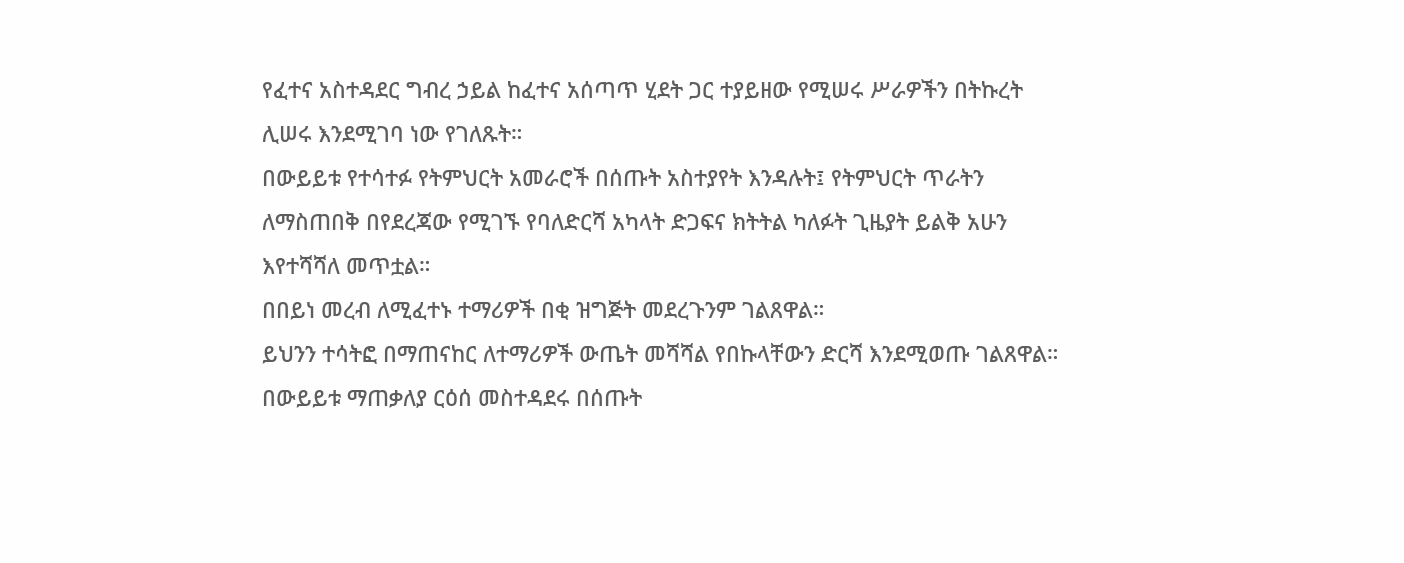የፈተና አስተዳደር ግብረ ኃይል ከፈተና አሰጣጥ ሂደት ጋር ተያይዘው የሚሠሩ ሥራዎችን በትኩረት ሊሠሩ እንደሚገባ ነው የገለጹት።
በውይይቱ የተሳተፉ የትምህርት አመራሮች በሰጡት አስተያየት እንዳሉት፤ የትምህርት ጥራትን ለማስጠበቅ በየደረጃው የሚገኙ የባለድርሻ አካላት ድጋፍና ክትትል ካለፉት ጊዜያት ይልቅ አሁን እየተሻሻለ መጥቷል።
በበይነ መረብ ለሚፈተኑ ተማሪዎች በቂ ዝግጅት መደረጉንም ገልጸዋል።
ይህንን ተሳትፎ በማጠናከር ለተማሪዎች ውጤት መሻሻል የበኩላቸውን ድርሻ እንደሚወጡ ገልጸዋል።
በውይይቱ ማጠቃለያ ርዕሰ መስተዳደሩ በሰጡት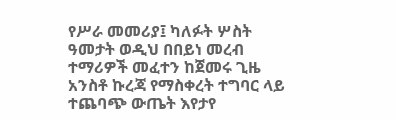የሥራ መመሪያ፤ ካለፉት ሦስት ዓመታት ወዲህ በበይነ መረብ ተማሪዎች መፈተን ከጀመሩ ጊዜ አንስቶ ኩረጃ የማስቀረት ተግባር ላይ ተጨባጭ ውጤት እየታየ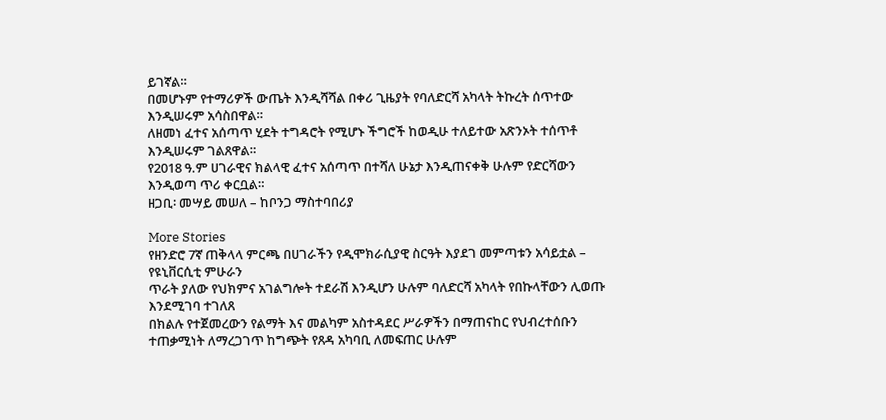ይገኛል።
በመሆኑም የተማሪዎች ውጤት እንዲሻሻል በቀሪ ጊዜያት የባለድርሻ አካላት ትኩረት ሰጥተው እንዲሠሩም አሳስበዋል።
ለዘመነ ፈተና አሰጣጥ ሂደት ተግዳሮት የሚሆኑ ችግሮች ከወዲሁ ተለይተው አጽንኦት ተሰጥቶ እንዲሠሩም ገልጸዋል።
የ2018 ዓ.ም ሀገራዊና ክልላዊ ፈተና አሰጣጥ በተሻለ ሁኔታ እንዲጠናቀቅ ሁሉም የድርሻውን እንዲወጣ ጥሪ ቀርቧል።
ዘጋቢ፡ መሣይ መሠለ – ከቦንጋ ማስተባበሪያ

More Stories
የዘንድሮ 7ኛ ጠቅላላ ምርጫ በሀገራችን የዲሞክራሲያዊ ስርዓት እያደገ መምጣቱን አሳይቷል – የዩኒቨርሲቲ ምሁራን
ጥራት ያለው የህክምና አገልግሎት ተደራሽ እንዲሆን ሁሉም ባለድርሻ አካላት የበኩላቸውን ሊወጡ እንደሚገባ ተገለጸ
በክልሉ የተጀመረውን የልማት እና መልካም አስተዳደር ሥራዎችን በማጠናከር የህብረተሰቡን ተጠቃሚነት ለማረጋገጥ ከግጭት የጸዳ አካባቢ ለመፍጠር ሁሉም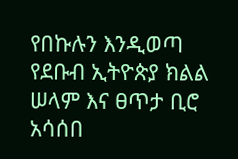የበኩሉን እንዲወጣ የደቡብ ኢትዮጵያ ክልል ሠላም እና ፀጥታ ቢሮ አሳሰበ